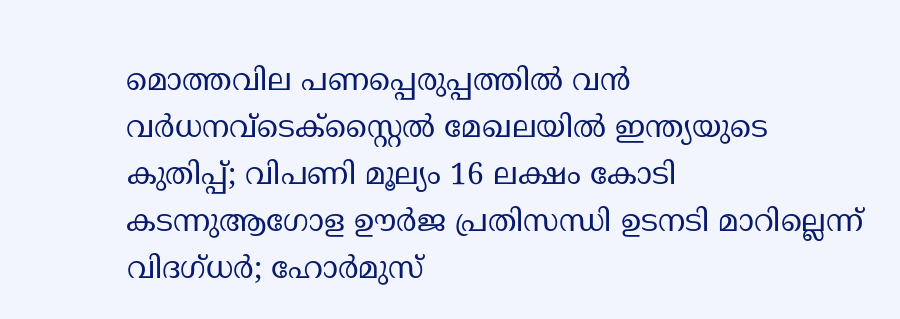മൊത്തവില പണപ്പെരുപ്പത്തില്‍ വൻ വര്‍ധനവ്ടെക്‌സ്റ്റൈല്‍ മേഖലയില്‍ ഇന്ത്യയുടെ കുതിപ്പ്; വിപണി മൂല്യം 16 ലക്ഷം കോടി കടന്നുആഗോള ഊർജ പ്രതിസന്ധി ഉടനടി മാറില്ലെന്ന് വിദഗ്ധർ; ഹോർമുസ്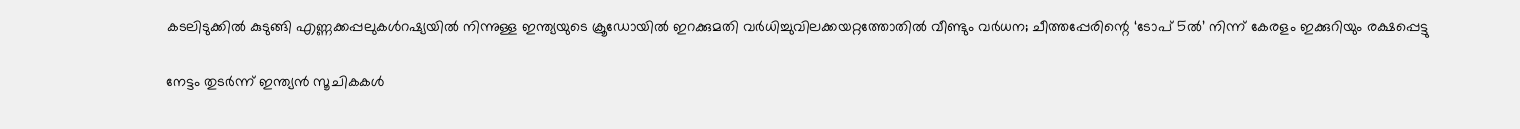കടലിടുക്കിൽ കുടുങ്ങി എണ്ണക്കപ്പലുകൾറഷ്യയിൽ നിന്നുള്ള ഇന്ത്യയുടെ ക്രൂഡോയിൽ ഇറക്കുമതി വർധിച്ചുവിലക്കയറ്റത്തോതിൽ വീണ്ടും വർധന; ചീത്തപ്പേരിന്റെ ‘ടോപ് 5ൽ’ നിന്ന് കേരളം ഇക്കുറിയും രക്ഷപ്പെട്ടു

നേട്ടം തുടര്‍ന്ന് ഇന്ത്യന്‍ സൂചികകള്‍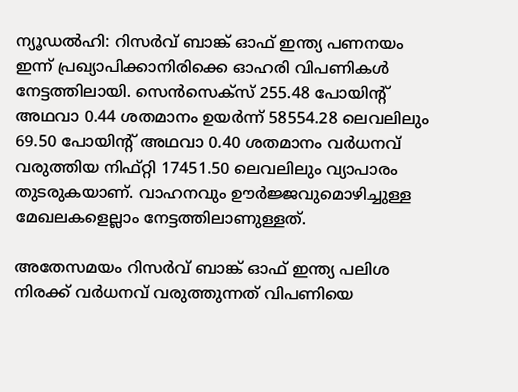ന്യൂഡല്‍ഹി: റിസര്‍വ് ബാങ്ക് ഓഫ് ഇന്ത്യ പണനയം ഇന്ന് പ്രഖ്യാപിക്കാനിരിക്കെ ഓഹരി വിപണികള്‍ നേട്ടത്തിലായി. സെന്‍സെക്‌സ് 255.48 പോയിന്റ് അഥവാ 0.44 ശതമാനം ഉയര്‍ന്ന് 58554.28 ലെവലിലും 69.50 പോയിന്റ് അഥവാ 0.40 ശതമാനം വര്‍ധനവ് വരുത്തിയ നിഫ്റ്റി 17451.50 ലെവലിലും വ്യാപാരം തുടരുകയാണ്. വാഹനവും ഊര്‍ജ്ജവുമൊഴിച്ചുള്ള മേഖലകളെല്ലാം നേട്ടത്തിലാണുള്ളത്.

അതേസമയം റിസര്‍വ് ബാങ്ക് ഓഫ് ഇന്ത്യ പലിശ നിരക്ക് വര്‍ധനവ് വരുത്തുന്നത് വിപണിയെ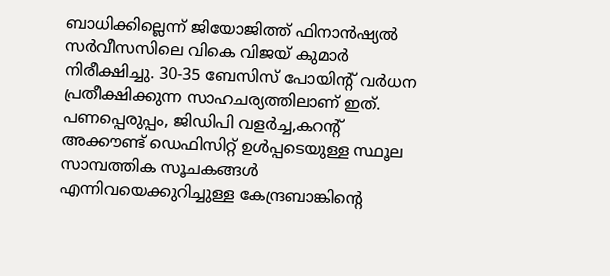ബാധിക്കില്ലെന്ന് ജിയോജിത്ത് ഫിനാന്‍ഷ്യല്‍ സര്‍വീസസിലെ വികെ വിജയ് കുമാര്‍ നിരീക്ഷിച്ചു. 30-35 ബേസിസ് പോയിന്റ് വര്‍ധന പ്രതീക്ഷിക്കുന്ന സാഹചര്യത്തിലാണ് ഇത്. പണപ്പെരുപ്പം, ജിഡിപി വളര്‍ച്ച,കറന്റ് അക്കൗണ്ട് ഡെഫിസിറ്റ് ഉള്‍പ്പടെയുള്ള സ്ഥൂല സാമ്പത്തിക സൂചകങ്ങള്‍ എന്നിവയെക്കുറിച്ചുള്ള കേന്ദ്രബാങ്കിന്റെ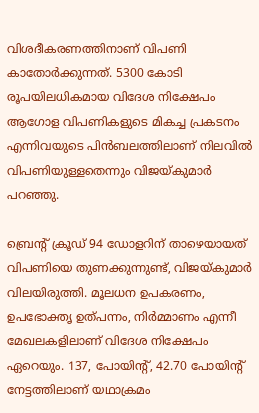വിശദീകരണത്തിനാണ് വിപണി കാതോര്‍ക്കുന്നത്. 5300 കോടി രൂപയിലധികമായ വിദേശ നിക്ഷേപം ആഗോള വിപണികളുടെ മികച്ച പ്രകടനം എന്നിവയുടെ പിന്‍ബലത്തിലാണ് നിലവില്‍ വിപണിയുള്ളതെന്നും വിജയ്കുമാര്‍ പറഞ്ഞു.

ബ്രെന്റ് ക്രൂഡ് 94 ഡോളറിന് താഴെയായത് വിപണിയെ തുണക്കുന്നുണ്ട്, വിജയ്കുമാര്‍ വിലയിരുത്തി. മൂലധന ഉപകരണം, ഉപഭോക്തൃ ഉത്പന്നം, നിര്‍മ്മാണം എന്നീ മേഖലകളിലാണ് വിദേശ നിക്ഷേപം ഏറെയും. 137, പോയിന്റ്, 42.70 പോയിന്റ് നേട്ടത്തിലാണ് യഥാക്രമം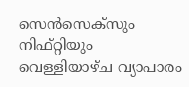സെന്‍സെക്‌സും നിഫ്റ്റിയും വെള്ളിയാഴ്ച വ്യാപാരം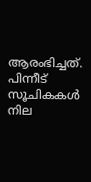ആരംഭിച്ചത്. പിന്നീട് സൂചികകള്‍ നില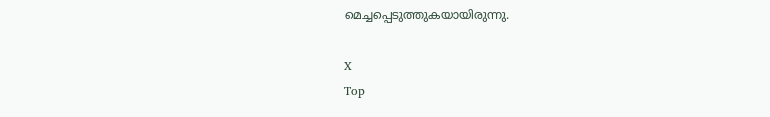മെച്ചപ്പെടുത്തുകയായിരുന്നു.

X
Top